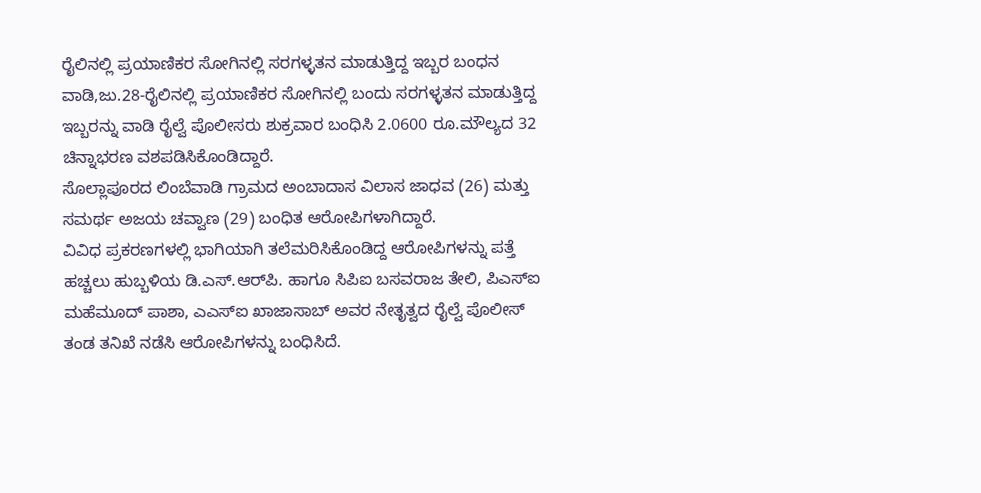ರೈಲಿನಲ್ಲಿ ಪ್ರಯಾಣಿಕರ ಸೋಗಿನಲ್ಲಿ ಸರಗಳ್ಳತನ ಮಾಡುತ್ತಿದ್ದ ಇಬ್ಬರ ಬಂಧನ
ವಾಡಿ,ಜು.28-ರೈಲಿನಲ್ಲಿ ಪ್ರಯಾಣಿಕರ ಸೋಗಿನಲ್ಲಿ ಬಂದು ಸರಗಳ್ಳತನ ಮಾಡುತ್ತಿದ್ದ ಇಬ್ಬರನ್ನು ವಾಡಿ ರೈಲ್ವೆ ಪೊಲೀಸರು ಶುಕ್ರವಾರ ಬಂಧಿಸಿ 2.0600 ರೂ.ಮೌಲ್ಯದ 32 ಚಿನ್ನಾಭರಣ ವಶಪಡಿಸಿಕೊಂಡಿದ್ದಾರೆ.
ಸೊಲ್ಲಾಪೂರದ ಲಿಂಬೆವಾಡಿ ಗ್ರಾಮದ ಅಂಬಾದಾಸ ವಿಲಾಸ ಜಾಧವ (26) ಮತ್ತು ಸಮರ್ಥ ಅಜಯ ಚವ್ವಾಣ (29) ಬಂಧಿತ ಆರೋಪಿಗಳಾಗಿದ್ದಾರೆ.
ವಿವಿಧ ಪ್ರಕರಣಗಳಲ್ಲಿ ಭಾಗಿಯಾಗಿ ತಲೆಮರಿಸಿಕೊಂಡಿದ್ದ ಆರೋಪಿಗಳನ್ನು ಪತ್ತೆ ಹಚ್ಚಲು ಹುಬ್ಬಳಿಯ ಡಿ.ಎಸ್.ಆರ್‌ಪಿ. ಹಾಗೂ ಸಿಪಿಐ ಬಸವರಾಜ ತೇಲಿ, ಪಿಎಸ್‌ಐ ಮಹೆಮೂದ್ ಪಾಶಾ, ಎಎಸ್‌ಐ ಖಾಜಾಸಾಬ್ ಅವರ ನೇತೃತ್ವದ ರೈಲ್ವೆ ಪೊಲೀಸ್ ತಂಡ ತನಿಖೆ ನಡೆಸಿ ಆರೋಪಿಗಳನ್ನು ಬಂಧಿಸಿದೆ.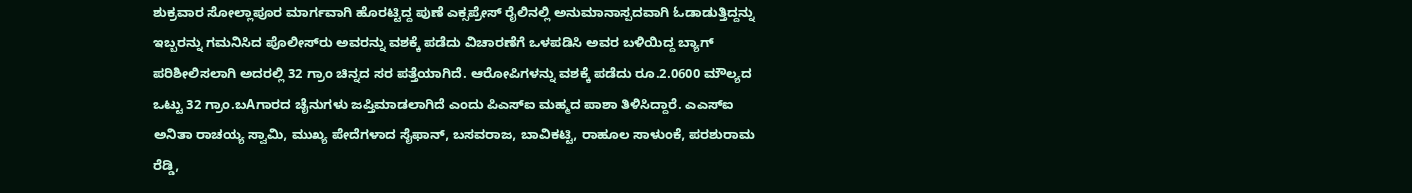ಶುಕ್ರವಾರ ಸೋಲ್ಲಾಪೂರ ಮಾರ್ಗವಾಗಿ ಹೊರಟ್ಟಿದ್ದ ಪುಣೆ ಎಕ್ಸಪ್ರೇಸ್ ರೈಲಿನಲ್ಲಿ ಅನುಮಾನಾಸ್ಪದವಾಗಿ ಓಡಾಡುತ್ತಿದ್ದನ್ನು ಇಬ್ಬರನ್ನು ಗಮನಿಸಿದ ಪೊಲೀಸ್‌ರು ಅವರನ್ನು ವಶಕ್ಕೆ ಪಡೆದು ವಿಚಾರಣೆಗೆ ಒಳಪಡಿಸಿ ಅವರ ಬಳಿಯಿದ್ದ ಬ್ಯಾಗ್ ಪರಿಶೀಲಿಸಲಾಗಿ ಅದರಲ್ಲಿ 32 ಗ್ರಾಂ ಚಿನ್ನದ ಸರ ಪತ್ತೆಯಾಗಿದೆ. ಆರೋಪಿಗಳನ್ನು ವಶಕ್ಕೆ ಪಡೆದು ರೂ.2.0600 ಮೌಲ್ಯದ ಒಟ್ಟು 32 ಗ್ರಾಂ.ಬAಗಾರದ ಚೈನುಗಳು ಜಪ್ತಿಮಾಡಲಾಗಿದೆ ಎಂದು ಪಿಎಸ್‌ಐ ಮಹ್ಮದ ಪಾಶಾ ತಿಳಿಸಿದ್ದಾರೆ. ಎಎಸ್‌ಐ ಅನಿತಾ ರಾಚಯ್ಯ ಸ್ವಾಮಿ, ಮುಖ್ಯ ಪೇದೆಗಳಾದ ಸೈಫಾನ್, ಬಸವರಾಜ, ಬಾವಿಕಟ್ಟಿ, ರಾಹೂಲ ಸಾಳುಂಕೆ, ಪರಶುರಾಮ ರೆಡ್ಡಿ,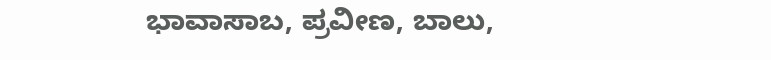ಭಾವಾಸಾಬ, ಪ್ರವೀಣ, ಬಾಲು,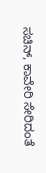ಸಚಿನ್, ಕಾವೇರಿ ಸೇರಿದಂತೆ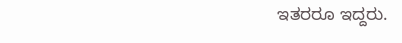ಇತರರೂ ಇದ್ದರು.